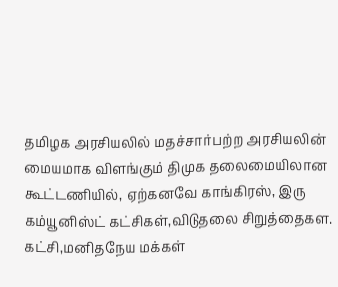தமிழக அரசியலில் மதச்சார்பற்ற அரசியலின் மையமாக விளங்கும் திமுக தலைமையிலான கூட்டணியில், ஏற்கனவே காங்கிரஸ், இரு கம்யூனிஸ்ட் கட்சிகள்,விடுதலை சிறுத்தைகள. கட்சி,மனிதநேய மக்கள்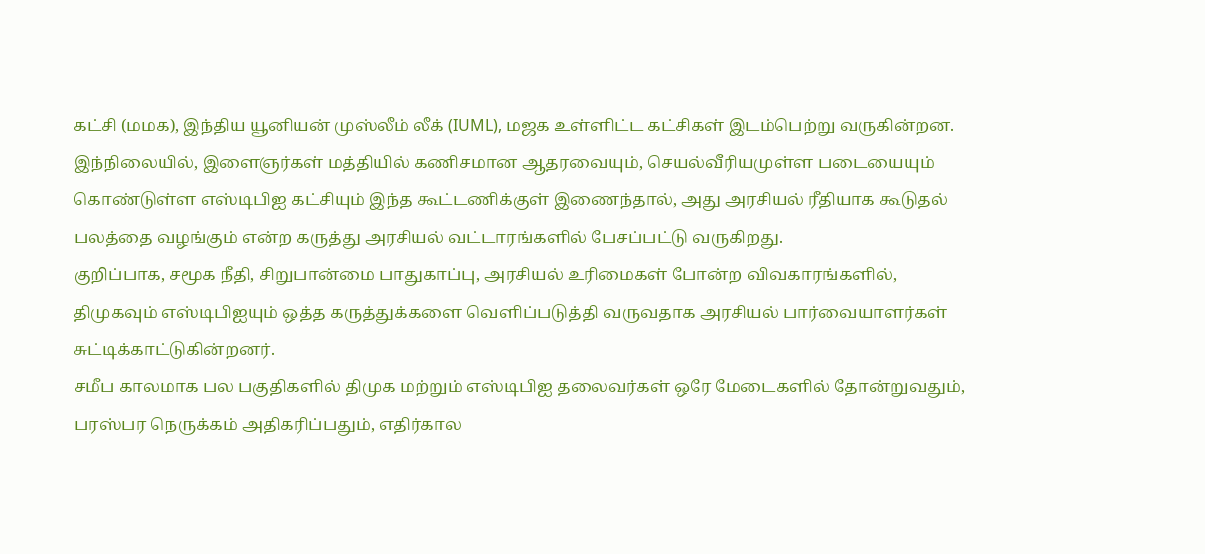கட்சி (மமக), இந்திய யூனியன் முஸ்லீம் லீக் (IUML), மஜக உள்ளிட்ட கட்சிகள் இடம்பெற்று வருகின்றன. இந்நிலையில், இளைஞர்கள் மத்தியில் கணிசமான ஆதரவையும், செயல்வீரியமுள்ள படையையும் கொண்டுள்ள எஸ்டிபிஐ கட்சியும் இந்த கூட்டணிக்குள் இணைந்தால், அது அரசியல் ரீதியாக கூடுதல் பலத்தை வழங்கும் என்ற கருத்து அரசியல் வட்டாரங்களில் பேசப்பட்டு வருகிறது.
குறிப்பாக, சமூக நீதி, சிறுபான்மை பாதுகாப்பு, அரசியல் உரிமைகள் போன்ற விவகாரங்களில், திமுகவும் எஸ்டிபிஐயும் ஒத்த கருத்துக்களை வெளிப்படுத்தி வருவதாக அரசியல் பார்வையாளர்கள் சுட்டிக்காட்டுகின்றனர்.
சமீப காலமாக பல பகுதிகளில் திமுக மற்றும் எஸ்டிபிஐ தலைவர்கள் ஒரே மேடைகளில் தோன்றுவதும், பரஸ்பர நெருக்கம் அதிகரிப்பதும், எதிர்கால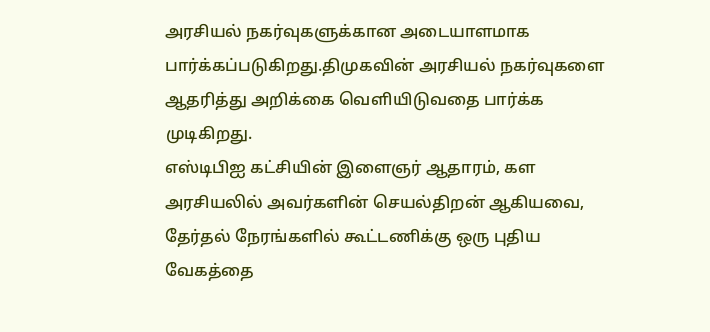அரசியல் நகர்வுகளுக்கான அடையாளமாக பார்க்கப்படுகிறது.திமுகவின் அரசியல் நகர்வுகளை ஆதரித்து அறிக்கை வெளியிடுவதை பார்க்க முடிகிறது.
எஸ்டிபிஐ கட்சியின் இளைஞர் ஆதாரம், கள அரசியலில் அவர்களின் செயல்திறன் ஆகியவை, தேர்தல் நேரங்களில் கூட்டணிக்கு ஒரு புதிய வேகத்தை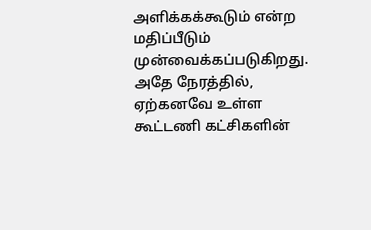அளிக்கக்கூடும் என்ற மதிப்பீடும் முன்வைக்கப்படுகிறது. அதே நேரத்தில், ஏற்கனவே உள்ள கூட்டணி கட்சிகளின்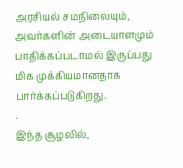அரசியல் சமநிலையும், அவர்களின் அடையாளமும் பாதிக்கப்படாமல் இருப்பது மிக முக்கியமானதாக பார்க்கப்படுகிறது.
.
இந்த சூழலில்,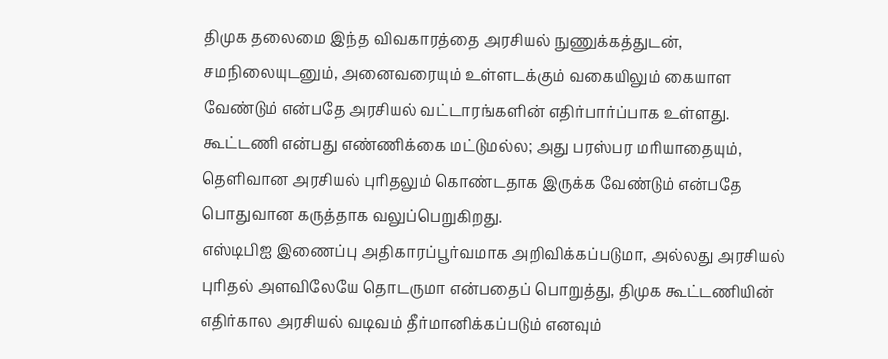திமுக தலைமை இந்த விவகாரத்தை அரசியல் நுணுக்கத்துடன், சமநிலையுடனும், அனைவரையும் உள்ளடக்கும் வகையிலும் கையாள வேண்டும் என்பதே அரசியல் வட்டாரங்களின் எதிர்பார்ப்பாக உள்ளது. கூட்டணி என்பது எண்ணிக்கை மட்டுமல்ல; அது பரஸ்பர மரியாதையும், தெளிவான அரசியல் புரிதலும் கொண்டதாக இருக்க வேண்டும் என்பதே பொதுவான கருத்தாக வலுப்பெறுகிறது.
எஸ்டிபிஐ இணைப்பு அதிகாரப்பூர்வமாக அறிவிக்கப்படுமா, அல்லது அரசியல் புரிதல் அளவிலேயே தொடருமா என்பதைப் பொறுத்து, திமுக கூட்டணியின் எதிர்கால அரசியல் வடிவம் தீர்மானிக்கப்படும் எனவும்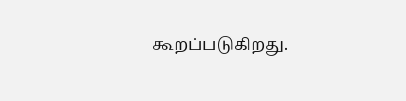கூறப்படுகிறது.